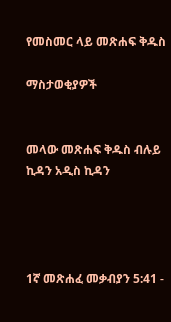የመስመር ላይ መጽሐፍ ቅዱስ

ማስታወቂያዎች


መላው መጽሐፍ ቅዱስ ብሉይ ኪዳን አዲስ ኪዳን




1ኛ መጽሐፈ መቃብያን 5:41 -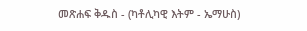መጽሐፍ ቅዱስ - (ካቶሊካዊ እትም - ኤማሁስ)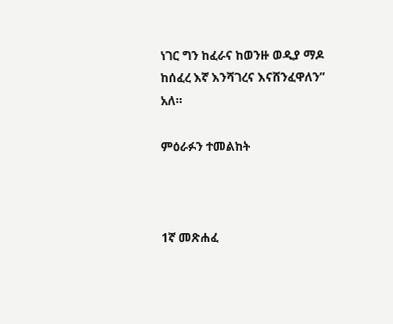ነገር ግን ከፈራና ከወንዙ ወዲያ ማዶ ከሰፈረ እኛ እንሻገረና እናሸንፈዋለን” አለ።

ምዕራፉን ተመልከት



1ኛ መጽሐፈ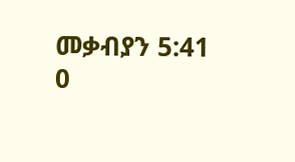መቃብያን 5:41
0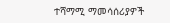ተሻማሚ ማመሳሰሪያዎች